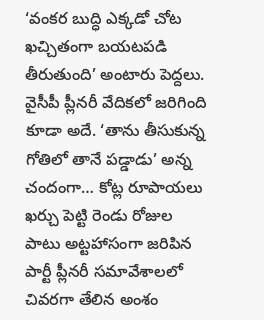‘వంకర బుద్ధి ఎక్కడో చోట ఖచ్చితంగా బయటపడి తీరుతుంది’ అంటారు పెద్దలు. వైసీపీ ప్లీనరీ వేదికలో జరిగింది కూడా అదే. ‘తాను తీసుకున్న గోతిలో తానే పడ్డాడు’ అన్న చందంగా… కోట్ల రూపాయలు ఖర్చు పెట్టి రెండు రోజుల పాటు అట్టహాసంగా జరిపిన పార్టీ ప్లీనరీ సమావేశాలలో చివరగా తేలిన అంశం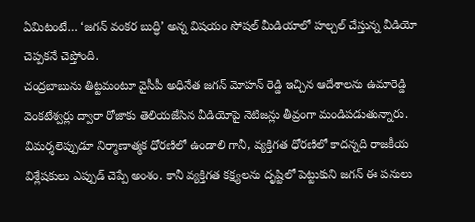ఏమిటంటే… ‘జగన్ వంకర బుద్ధి’ అన్న విషయం సోషల్ మీడియాలో హల్చల్ చేస్తున్న వీడియో చెప్పకనే చెప్తోంది.
చంద్రబాబును తిట్టమంటూ వైసీపీ అధినేత జగన్ మోహన్ రెడ్డి ఇచ్చిన ఆదేశాలను ఉమారెడ్డి వెంకటేశ్వర్లు ద్వారా రోజాకు తెలియజేసిన వీడియోపై నెటిజన్లు తీవ్రంగా మండిపడుతున్నారు. విమర్శలెప్పుడూ నిర్మాణాత్మక ధోరణిలో ఉండాలి గానీ, వ్యక్తిగత ధోరణిలో కాదన్నది రాజకీయ విశ్లేషకులు ఎప్పుడ్ చెప్పే అంశం. కానీ వ్యక్తిగత కక్ష్యలను దృష్టిలో పెట్టుకుని జగన్ ఈ పనులు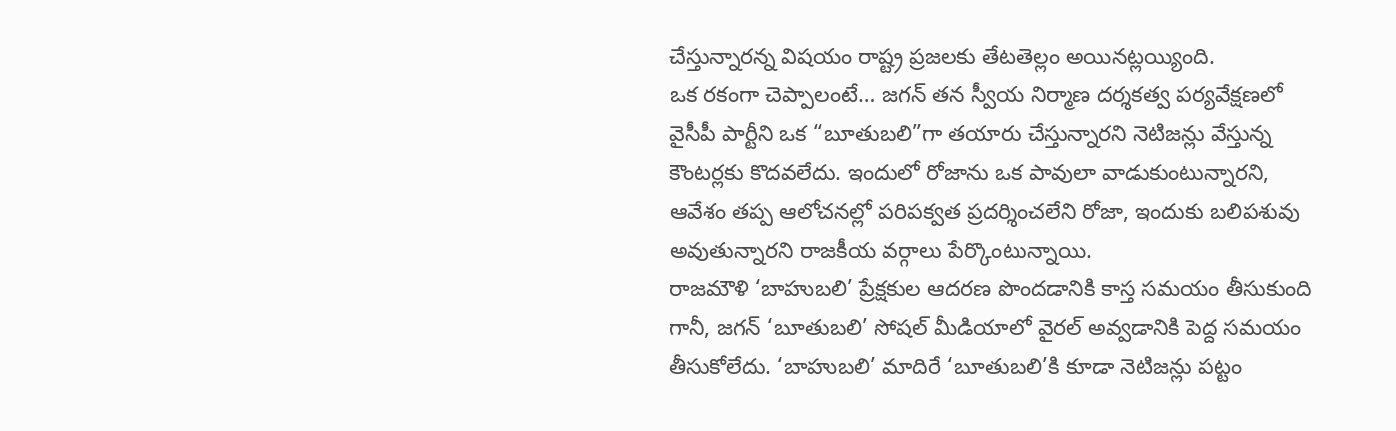చేస్తున్నారన్న విషయం రాష్ట్ర ప్రజలకు తేటతెల్లం అయినట్లయ్యింది.
ఒక రకంగా చెప్పాలంటే… జగన్ తన స్వీయ నిర్మాణ దర్శకత్వ పర్యవేక్షణలో వైసీపీ పార్టీని ఒక “బూతుబలి”గా తయారు చేస్తున్నారని నెటిజన్లు వేస్తున్న కౌంటర్లకు కొదవలేదు. ఇందులో రోజాను ఒక పావులా వాడుకుంటున్నారని, ఆవేశం తప్ప ఆలోచనల్లో పరిపక్వత ప్రదర్శించలేని రోజా, ఇందుకు బలిపశువు అవుతున్నారని రాజకీయ వర్గాలు పేర్కొంటున్నాయి.
రాజమౌళి ‘బాహుబలి’ ప్రేక్షకుల ఆదరణ పొందడానికి కాస్త సమయం తీసుకుంది గానీ, జగన్ ‘బూతుబలి’ సోషల్ మీడియాలో వైరల్ అవ్వడానికి పెద్ద సమయం తీసుకోలేదు. ‘బాహుబలి’ మాదిరే ‘బూతుబలి’కి కూడా నెటిజన్లు పట్టం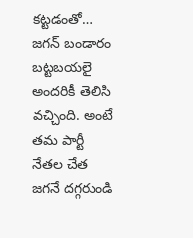కట్టడంతో… జగన్ బండారం బట్టబయలై అందరికీ తెలిసి వచ్చింది. అంటే తమ పార్టీ నేతల చేత జగనే దగ్గరుండి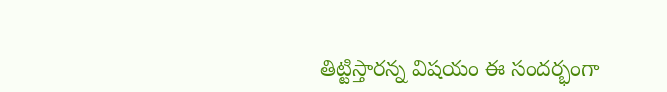తిట్టిస్తారన్న విషయం ఈ సందర్భంగా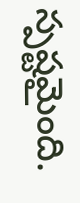స్పష్టమైంది.